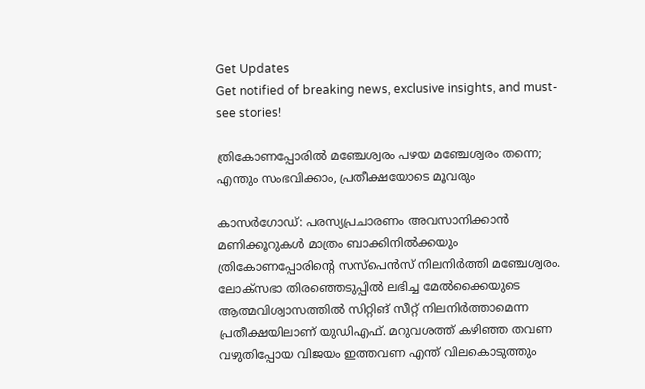Get Updates
Get notified of breaking news, exclusive insights, and must-see stories!

ത്രികോണപ്പോരില്‍ മഞ്ചേശ്വരം പഴയ മഞ്ചേശ്വരം തന്നെ; എന്തും സംഭവിക്കാം, പ്രതീക്ഷയോടെ മൂവരും

കാസര്‍ഗോഡ്: പരസ്യപ്രചാരണം അവസാനിക്കാന്‍ മണിക്കൂറുകള്‍ മാത്രം ബാക്കിനില്‍ക്കയും ത്രികോണപ്പോരിന്‍റെ സസ്പെന്‍സ് നിലനിര്‍ത്തി മഞ്ചേശ്വരം. ലോക്സഭാ തിരഞ്ഞെടുപ്പില്‍ ലഭിച്ച മേല്‍ക്കൈയുടെ ആത്മവിശ്വാസത്തില്‍ സിറ്റിങ് സീറ്റ് നിലനിര്‍ത്താമെന്ന പ്രതീക്ഷയിലാണ് യുഡിഎഫ്. മറുവശത്ത് കഴിഞ്ഞ തവണ വഴുതിപ്പോയ വിജയം ഇത്തവണ എന്ത് വിലകൊടുത്തും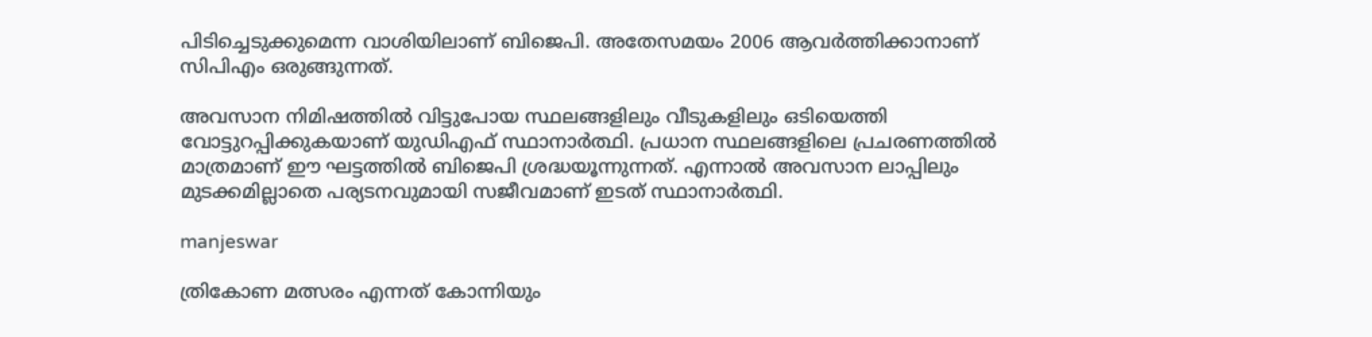പിടിച്ചെടുക്കുമെന്ന വാശിയിലാണ് ബിജെപി. അതേസമയം 2006 ആവര്‍ത്തിക്കാനാണ് സിപിഎം ഒരുങ്ങുന്നത്.

അവസാന നിമിഷത്തില്‍ വിട്ടുപോയ സ്ഥലങ്ങളിലും വീടുകളിലും ഒടിയെത്തി വോട്ടുറപ്പിക്കുകയാണ് യുഡിഎഫ് സ്ഥാനാര്‍ത്ഥി. പ്രധാന സ്ഥലങ്ങളിലെ പ്രചരണത്തില്‍ മാത്രമാണ് ഈ ഘട്ടത്തില്‍ ബിജെപി ശ്രദ്ധയൂന്നുന്നത്. എന്നാല്‍ അവസാന ലാപ്പിലും മുടക്കമില്ലാതെ പര്യടനവുമായി സജീവമാണ് ഇടത് സ്ഥാനാര്‍ത്ഥി.

manjeswar

ത്രികോണ മത്സരം എന്നത് കോന്നിയും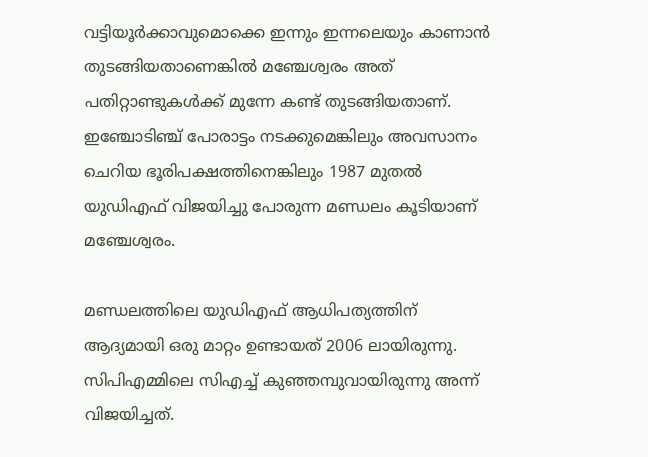വട്ടിയൂര്‍ക്കാവുമൊക്കെ ഇന്നും ഇന്നലെയും കാണാന്‍ തുടങ്ങിയതാണെങ്കില്‍ മഞ്ചേശ്വരം അത് പതിറ്റാണ്ടുകള്‍ക്ക് മുന്നേ കണ്ട് തുടങ്ങിയതാണ്. ഇഞ്ചോടിഞ്ച് പോരാട്ടം നടക്കുമെങ്കിലും അവസാനം ചെറിയ ഭൂരിപക്ഷത്തിനെങ്കിലും 1987 മുതല്‍ യുഡിഎഫ് വിജയിച്ചു പോരുന്ന മണ്ഡലം കൂടിയാണ് മഞ്ചേശ്വരം.

മണ്ഡലത്തിലെ യുഡിഎഫ് ആധിപത്യത്തിന് ആദ്യമായി ഒരു മാറ്റം ഉണ്ടായത് 2006 ലായിരുന്നു. സിപിഎമ്മിലെ സിഎച്ച് കുഞ്ഞമ്പുവായിരുന്നു അന്ന് വിജയിച്ചത്.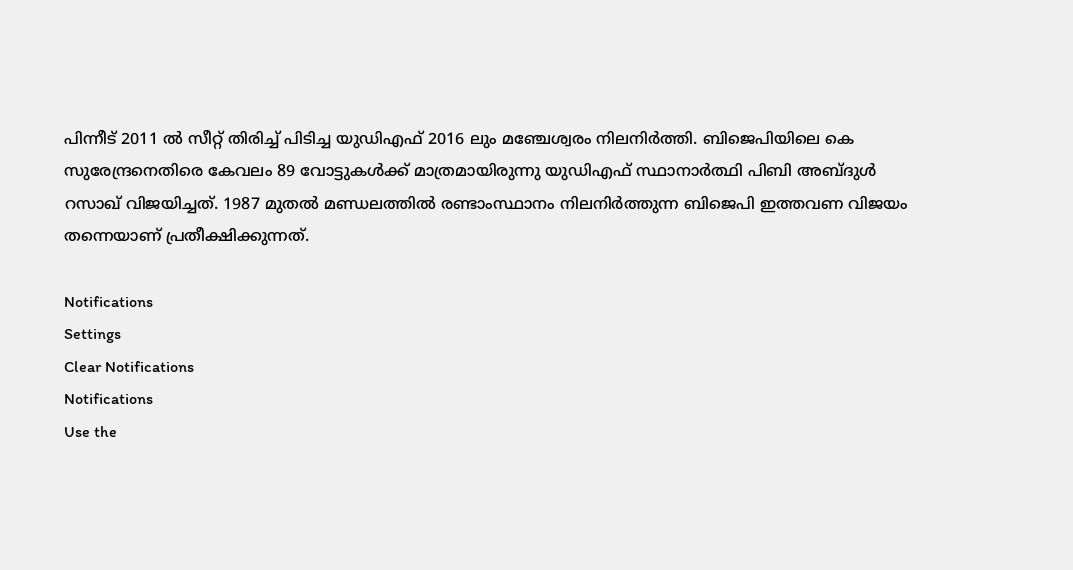പിന്നീട് 2011 ല്‍ സീറ്റ് തിരിച്ച് പിടിച്ച യുഡിഎഫ് 2016 ലും മഞ്ചേശ്വരം നിലനിര്‍ത്തി. ബിജെപിയിലെ കെ സുരേന്ദ്രനെതിരെ കേവലം 89 വോട്ടുകള്‍ക്ക് മാത്രമായിരുന്നു യുഡിഎഫ് സ്ഥാനാര്‍ത്ഥി പിബി അബ്ദുള്‍ റസാഖ് വിജയിച്ചത്. 1987 മുതല്‍ മണ്ഡലത്തില്‍ രണ്ടാംസ്ഥാനം നിലനിര്‍ത്തുന്ന ബിജെപി ഇത്തവണ വിജയം തന്നെയാണ് പ്രതീക്ഷിക്കുന്നത്.

Notifications
Settings
Clear Notifications
Notifications
Use the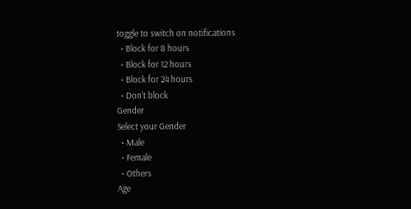toggle to switch on notifications
  • Block for 8 hours
  • Block for 12 hours
  • Block for 24 hours
  • Don't block
Gender
Select your Gender
  • Male
  • Female
  • Others
Age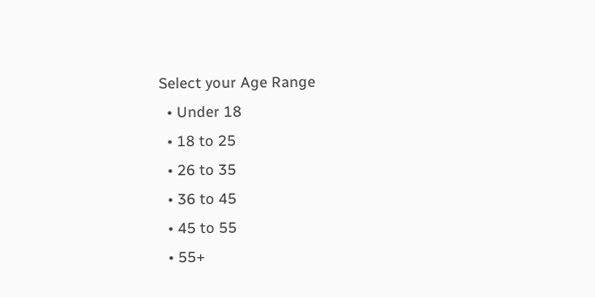Select your Age Range
  • Under 18
  • 18 to 25
  • 26 to 35
  • 36 to 45
  • 45 to 55
  • 55+